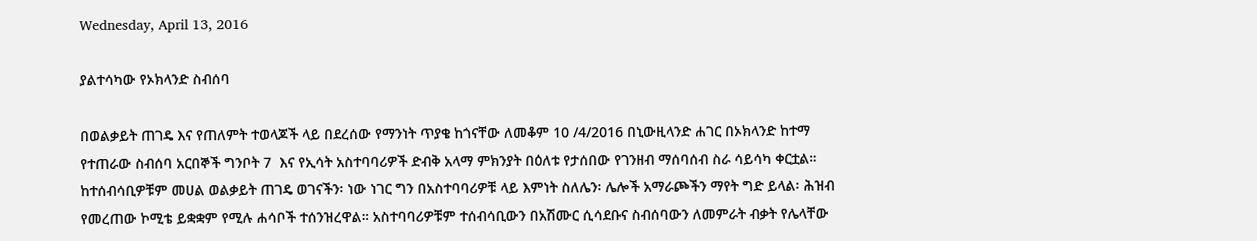Wednesday, April 13, 2016

ያልተሳካው የኦክላንድ ስብሰባ

በወልቃይት ጠገዴ እና የጠለምት ተወላጆች ላይ በደረሰው የማንነት ጥያቄ ከጎናቸው ለመቆም 10 /4/2016 በኒውዚላንድ ሐገር በኦክላንድ ከተማ የተጠራው ስብሰባ አርበኞች ግንቦት 7  እና የኢሳት አስተባባሪዎች ድብቅ አላማ ምክንያት በዕለቱ የታሰበው የገንዘብ ማሰባሰብ ስራ ሳይሳካ ቀርቷል። ከተሰብሳቢዎቹም መሀል ወልቃይት ጠገዴ ወገናችን፡ ነው ነገር ግን በአስተባባሪዎቹ ላይ እምነት ስለሌን፡ ሌሎች አማራጮችን ማየት ግድ ይላል፡ ሕዝብ የመረጠው ኮሚቴ ይቋቋም የሚሉ ሐሳቦች ተሰንዝረዋል። አስተባባሪዎቹም ተሰብሳቢውን በአሽሙር ሲሳደቡና ስብሰባውን ለመምራት ብቃት የሌላቸው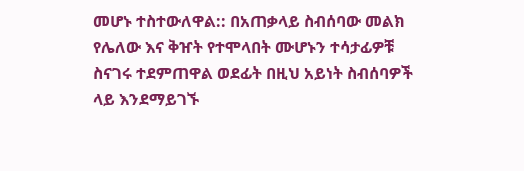መሆኑ ተስተውለዋል:: በአጠቃላይ ስብሰባው መልክ የሌለው እና ቅዠት የተሞላበት ሙሆኑን ተሳታፊዎቹ ስናገሩ ተደምጠዋል ወደፊት በዚህ አይነት ስብሰባዎች ላይ እንደማይገኙ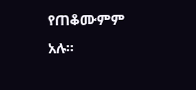የጠቆሙምም አሉ።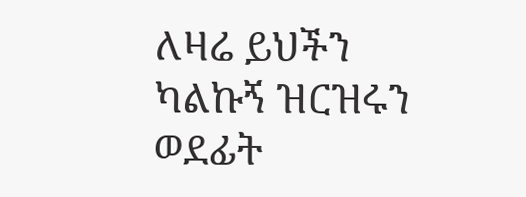ለዛሬ ይህችን ካልኩኝ ዝርዝሩን ወደፊት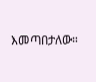እመጣበታለው።